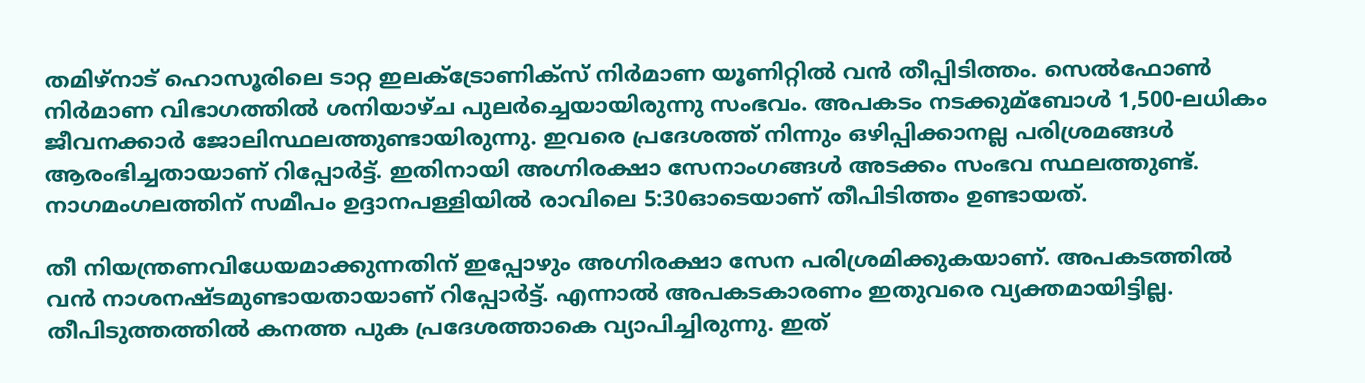തമിഴ്നാട് ഹൊസൂരിലെ ടാറ്റ ഇലക്‌ട്രോണിക്സ് നിർമാണ യൂണിറ്റില്‍ വൻ തീപ്പിടിത്തം. സെല്‍ഫോണ്‍ നിർമാണ വിഭാഗത്തില്‍ ശനിയാഴ്ച പുലർച്ചെയായിരുന്നു സംഭവം. അപകടം നടക്കുമ്ബോള്‍ 1,500-ലധികം ജീവനക്കാർ ജോലിസ്ഥലത്തുണ്ടായിരുന്നു. ഇവരെ പ്രദേശത്ത് നിന്നും ഒഴിപ്പിക്കാനല്ല പരിശ്രമങ്ങള്‍ ആരംഭിച്ചതായാണ് റിപ്പോർട്ട്. ഇതിനായി അഗ്നിരക്ഷാ സേനാംഗങ്ങള്‍ അടക്കം സംഭവ സ്ഥലത്തുണ്ട്. നാഗമംഗലത്തിന് സമീപം ഉദ്ദാനപള്ളിയില്‍ രാവിലെ 5:30ഓടെയാണ് തീപിടിത്തം ഉണ്ടായത്.

തീ നിയന്ത്രണവിധേയമാക്കുന്നതിന് ഇപ്പോഴും അഗ്നിരക്ഷാ സേന പരിശ്രമിക്കുകയാണ്. അപകടത്തില്‍ വൻ നാശനഷ്ടമുണ്ടായതായാണ് റിപ്പോർട്ട്. എന്നാല്‍ അപകടകാരണം ഇതുവരെ വ്യക്തമായിട്ടില്ല. തീപിടുത്തത്തില്‍ കനത്ത പുക പ്രദേശത്താകെ വ്യാപിച്ചിരുന്നു. ഇത്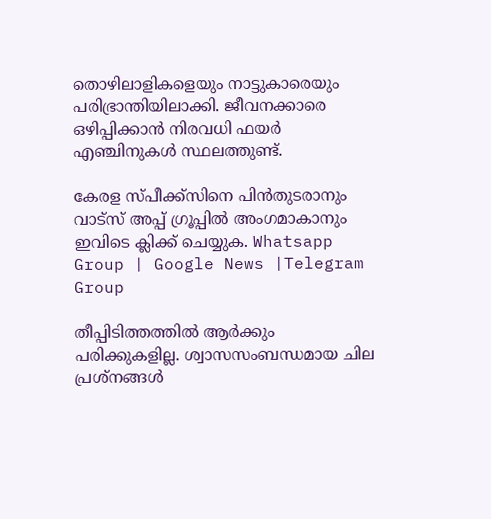തൊഴിലാളികളെയും നാട്ടുകാരെയും പരിഭ്രാന്തിയിലാക്കി. ജീവനക്കാരെ ഒഴിപ്പിക്കാൻ നിരവധി ഫയർ എഞ്ചിനുകള്‍ സ്ഥലത്തുണ്ട്.

കേരള സ്പീക്ക്സിനെ പിൻതുടരാനും വാട്സ് അപ്പ് ഗ്രൂപ്പിൽ അംഗമാകാനും ഇവിടെ ക്ലിക്ക് ചെയ്യുക. Whatsapp Group | Google News |Telegram Group

തീപ്പിടിത്തത്തില്‍ ആർക്കും പരിക്കുകളില്ല. ശ്വാസസംബന്ധമായ ചില പ്രശ്നങ്ങള്‍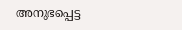അനുഭപ്പെട്ട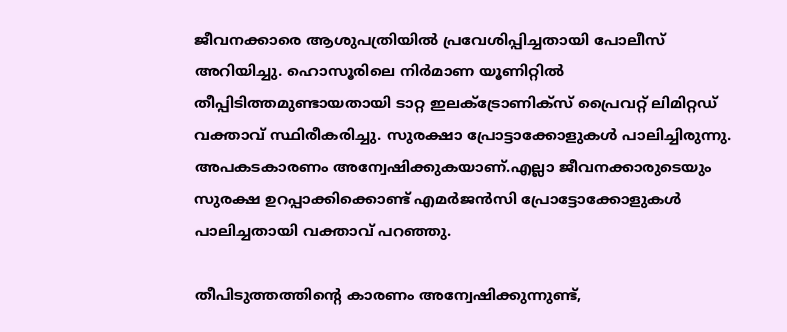ജീവനക്കാരെ ആശുപത്രിയില്‍ പ്രവേശിപ്പിച്ചതായി പോലീസ് അറിയിച്ചു. ഹൊസൂരിലെ നിർമാണ യൂണിറ്റില്‍ തീപ്പിടിത്തമുണ്ടായതായി ടാറ്റ ഇലക്‌ട്രോണിക്സ് പ്രൈവറ്റ് ലിമിറ്റഡ് വക്താവ് സ്ഥിരീകരിച്ചു. സുരക്ഷാ പ്രോട്ടാക്കോളുകള്‍ പാലിച്ചിരുന്നു. അപകടകാരണം അന്വേഷിക്കുകയാണ്.എല്ലാ ജീവനക്കാരുടെയും സുരക്ഷ ഉറപ്പാക്കിക്കൊണ്ട് എമർജൻസി പ്രോട്ടോക്കോളുകള്‍ പാലിച്ചതായി വക്താവ് പറഞ്ഞു.

തീപിടുത്തത്തിൻ്റെ കാരണം അന്വേഷിക്കുന്നുണ്ട്,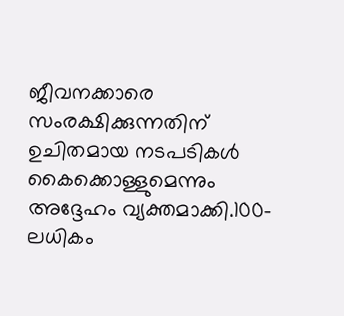ജീവനക്കാരെ സംരക്ഷിക്കുന്നതിന് ഉചിതമായ നടപടികള്‍ കൈക്കൊള്ളുമെന്നും അദ്ദേഹം വ്യക്തമാക്കി.100-ലധികം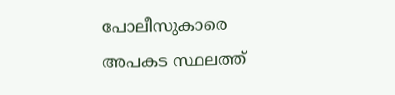പോലീസുകാരെ അപകട സ്ഥലത്ത്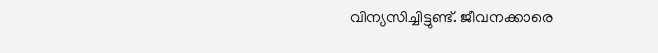വിന്യസിച്ചിട്ടുണ്ട്. ജീവനക്കാരെ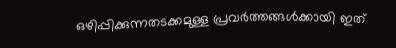ഒഴിപ്പിക്കുന്നതടക്കമുള്ള പ്രവർത്തങ്ങള്‍ക്കായി ഇത്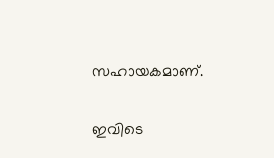സഹായകമാണ്.

ഇവിടെ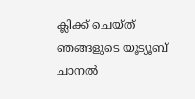ക്ലിക്ക് ചെയ്ത് ഞങ്ങളുടെ യൂട്യൂബ് ചാനൽ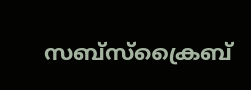സബ്സ്ക്രൈബ്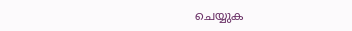ചെയ്യുക